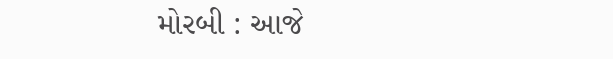મોરબી : આજે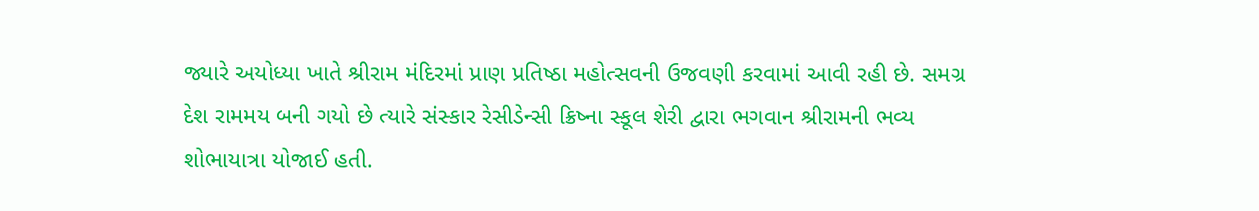જ્યારે અયોધ્યા ખાતે શ્રીરામ મંદિરમાં પ્રાણ પ્રતિષ્ઠા મહોત્સવની ઉજવણી કરવામાં આવી રહી છે. સમગ્ર દેશ રામમય બની ગયો છે ત્યારે સંસ્કાર રેસીડેન્સી ક્રિષ્ના સ્કૂલ શેરી દ્વારા ભગવાન શ્રીરામની ભવ્ય શોભાયાત્રા યોજાઈ હતી.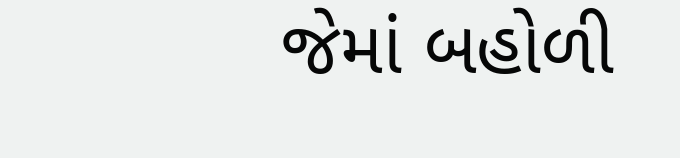જેમાં બહોળી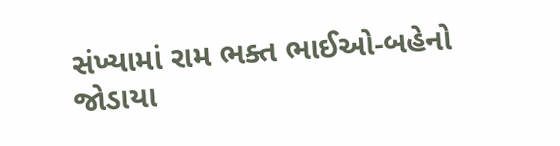સંખ્યામાં રામ ભક્ત ભાઈઓ-બહેનો જોડાયા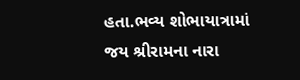હતા.ભવ્ય શોભાયાત્રામાં જય શ્રીરામના નારા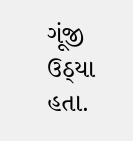ગૂંજી ઉઠ્યા હતા.